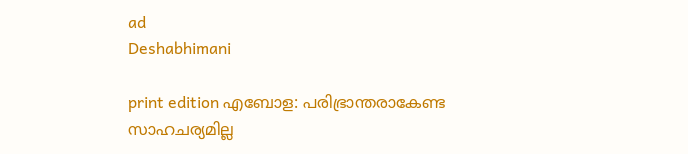ad
Deshabhimani

print edition എബോള: പരിഭ്രാന്തരാകേണ്ട
സാഹചര്യമില്ല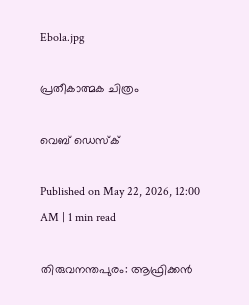Ebola.jpg

പ്രതീകാത്മക ചിത്രം

വെബ് ഡെസ്ക്

Published on May 22, 2026, 12:00 AM | 1 min read

തിരുവനന്തപുരം: ആഫ്രിക്കൻ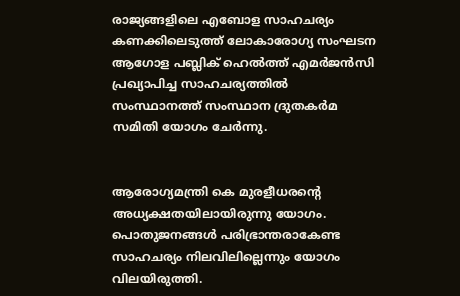രാജ്യങ്ങളിലെ എബോള സാഹചര്യം കണക്കിലെടുത്ത് ലോകാരോഗ്യ സംഘടന ആഗോള പബ്ലിക് ഹെൽത്ത് എമർജൻസി പ്രഖ്യാപിച്ച സാഹചര്യത്തിൽ സംസ്ഥാനത്ത്‌ സംസ്ഥാന ദ്രുതകർമ സമിതി യോഗം ചേർന്നു.


ആരോഗ്യമന്ത്രി കെ മുരളീധരന്റെ അധ്യക്ഷതയിലായിരുന്നു യോഗം. പൊതുജനങ്ങൾ പരിഭ്രാന്തരാകേണ്ട സാഹചര്യം നിലവിലില്ലെന്നും യോഗം വിലയിരുത്തി.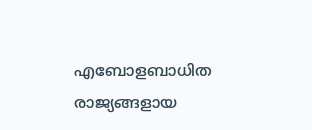എബോളബാധിത രാജ്യങ്ങളായ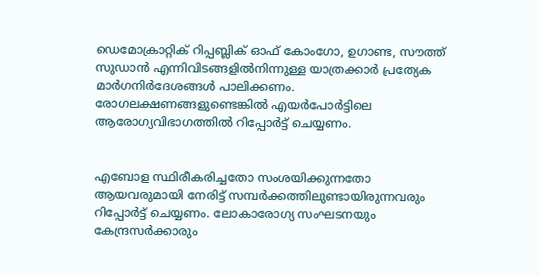ഡെമോക്രാറ്റിക് റിപ്പബ്ലിക് ഓഫ് കോംഗോ, ഉഗാണ്ട, സൗത്ത് സുഡാൻ എന്നിവിടങ്ങളിൽനിന്നുള്ള യാത്രക്കാർ പ്രത്യേക മാർഗനിർദേശങ്ങൾ പാലിക്കണം. രോഗലക്ഷണങ്ങളുണ്ടെങ്കിൽ എയർപോർട്ടിലെ ആരോഗ്യവിഭാഗത്തിൽ റിപ്പോർട്ട്‌ ചെയ്യണം.


എബോള സ്ഥിരീകരിച്ചതോ സംശയിക്കുന്നതോ ആയവരുമായി നേരിട്ട് സമ്പർക്കത്തിലുണ്ടായിരുന്നവരും റിപ്പോർട്ട് ചെയ്യണം. ലോകാരോഗ്യ സംഘടനയും കേന്ദ്രസർക്കാരും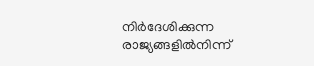നിർദേശിക്കുന്ന രാജ്യങ്ങളിൽനിന്ന്‌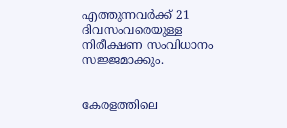എത്തുന്നവർക്ക് 21 ദിവസംവരെയുള്ള നിരീക്ഷണ സംവിധാനം സജ്ജമാക്കും.


കേരളത്തിലെ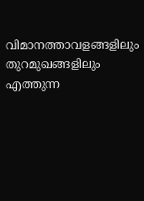വിമാനത്താവളങ്ങളിലും തുറമുഖങ്ങളിലും എത്തുന്ന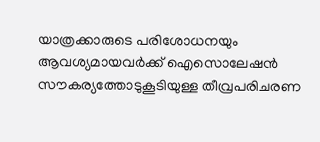യാത്രക്കാരുടെ പരിശോധനയും ആവശ്യമായവർക്ക് ഐസൊലേഷൻ സൗകര്യത്തോടുകൂടിയുള്ള തീവ്രപരിചരണ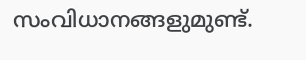സംവിധാനങ്ങളുമുണ്ട്‌.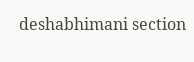deshabhimani section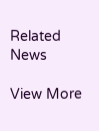Related News

View More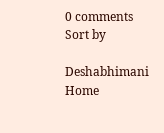0 comments
Sort by

Deshabhimani
Home